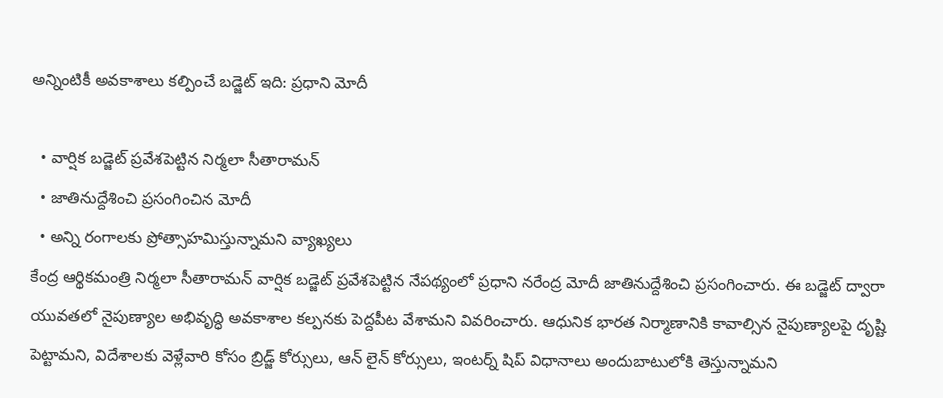అన్నింటికీ అవకాశాలు కల్పించే బడ్జెట్ ఇది: ప్రధాని మోదీ

  • వార్షిక బడ్జెట్ ప్రవేశపెట్టిన నిర్మలా సీతారామన్
  • జాతినుద్దేశించి ప్రసంగించిన మోదీ
  • అన్ని రంగాలకు ప్రోత్సాహమిస్తున్నామని వ్యాఖ్యలు
కేంద్ర ఆర్థికమంత్రి నిర్మలా సీతారామన్ వార్షిక బడ్జెట్ ప్రవేశపెట్టిన నేపథ్యంలో ప్రధాని నరేంద్ర మోదీ జాతినుద్దేశించి ప్రసంగించారు. ఈ బడ్జెట్ ద్వారా యువతలో నైపుణ్యాల అభివృద్ధి అవకాశాల కల్పనకు పెద్దపీట వేశామని వివరించారు. ఆధునిక భారత నిర్మాణానికి కావాల్సిన నైపుణ్యాలపై దృష్టి పెట్టామని, విదేశాలకు వెళ్లేవారి కోసం బ్రిడ్జ్ కోర్సులు, ఆన్ లైన్ కోర్సులు, ఇంటర్న్ షిప్ విధానాలు అందుబాటులోకి తెస్తున్నామని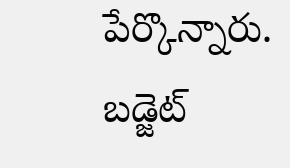పేర్కొన్నారు. బడ్జెట్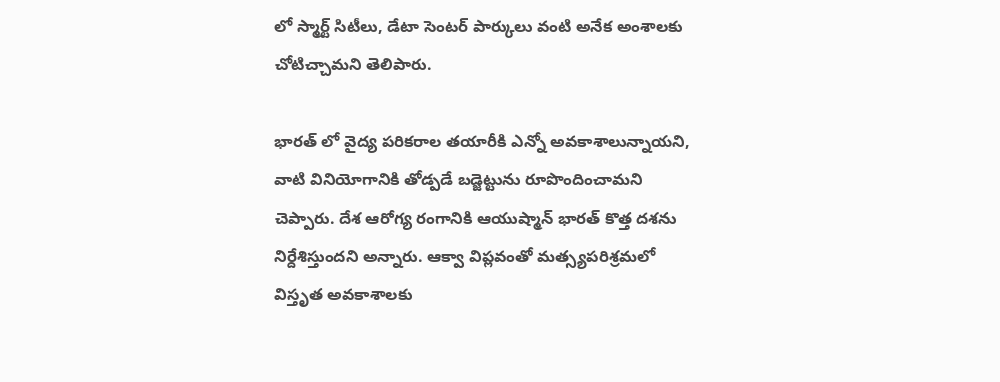లో స్మార్ట్ సిటీలు, డేటా సెంటర్ పార్కులు వంటి అనేక అంశాలకు చోటిచ్చామని తెలిపారు.

భారత్ లో వైద్య పరికరాల తయారీకి ఎన్నో అవకాశాలున్నాయని, వాటి వినియోగానికి తోడ్పడే బడ్జెట్టును రూపొందించామని చెప్పారు. దేశ ఆరోగ్య రంగానికి ఆయుష్మాన్ భారత్ కొత్త దశను నిర్దేశిస్తుందని అన్నారు. ఆక్వా విప్లవంతో మత్స్యపరిశ్రమలో విస్తృత అవకాశాలకు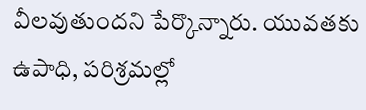వీలవుతుందని పేర్కొన్నారు. యువతకు ఉపాధి, పరిశ్రమల్లో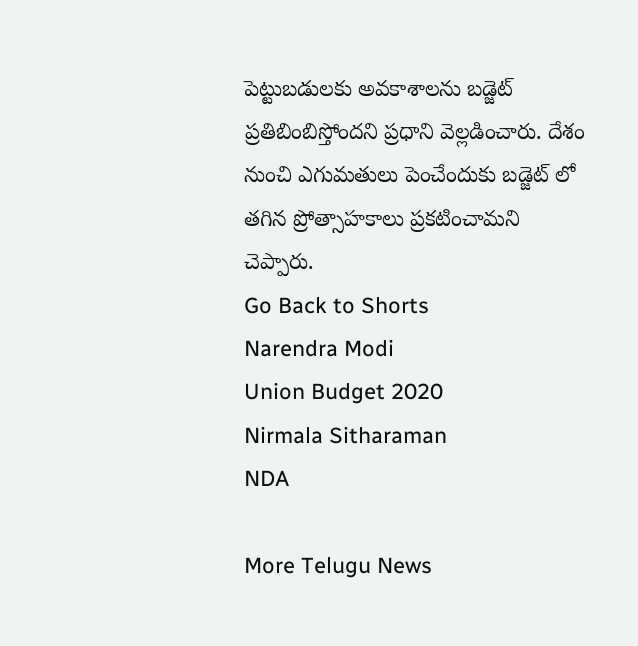పెట్టుబడులకు అవకాశాలను బడ్జెట్ ప్రతిబింబిస్తోందని ప్రధాని వెల్లడించారు. దేశం నుంచి ఎగుమతులు పెంచేందుకు బడ్జెట్ లో తగిన ప్రోత్సాహకాలు ప్రకటించామని చెప్పారు.
Go Back to Shorts
Narendra Modi
Union Budget 2020
Nirmala Sitharaman
NDA

More Telugu News